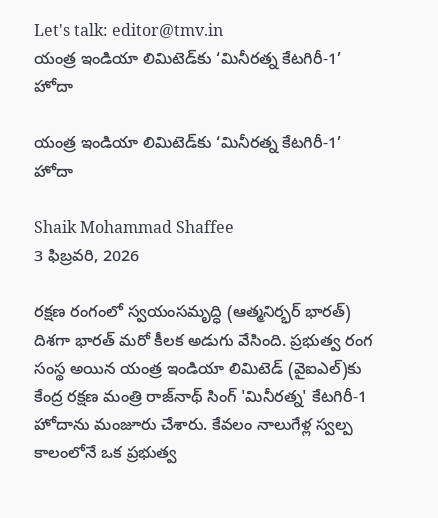Let's talk: editor@tmv.in
యంత్ర ఇండియా లిమిటెడ్‌కు ‘మినీరత్న కేటగిరీ-1’ హోదా

యంత్ర ఇండియా లిమిటెడ్‌కు ‘మినీరత్న కేటగిరీ-1’ హోదా

Shaik Mohammad Shaffee
3 ఫిబ్రవరి, 2026

రక్షణ రంగంలో స్వయంసమృద్ధి (ఆత్మనిర్భర్ భారత్) దిశగా భారత్ మరో కీలక అడుగు వేసింది. ప్రభుత్వ రంగ సంస్థ అయిన యంత్ర ఇండియా లిమిటెడ్ (వైఐఎల్)కు కేంద్ర రక్షణ మంత్రి రాజ్‌నాథ్ సింగ్ 'మినీరత్న' కేటగిరీ-1 హోదాను మంజూరు చేశారు. కేవలం నాలుగేళ్ల స్వల్ప కాలంలోనే ఒక ప్రభుత్వ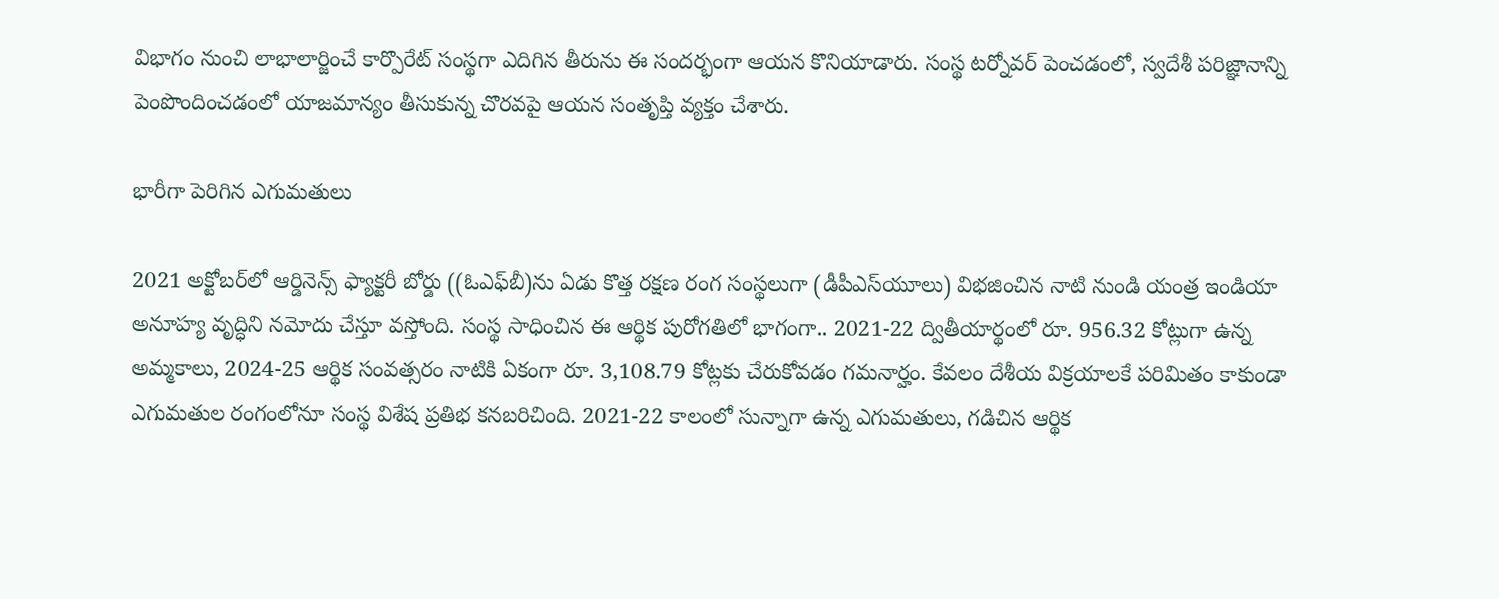విభాగం నుంచి లాభాలార్జించే కార్పొరేట్ సంస్థగా ఎదిగిన తీరును ఈ సందర్భంగా ఆయన కొనియాడారు. సంస్థ టర్నోవర్ పెంచడంలో, స్వదేశీ పరిజ్ఞానాన్ని పెంపొందించడంలో యాజమాన్యం తీసుకున్న చొరవపై ఆయన సంతృప్తి వ్యక్తం చేశారు.

భారీగా పెరిగిన ఎగుమతులు

2021 అక్టోబర్‌లో ఆర్డినెన్స్ ఫ్యాక్టరీ బోర్డు ((ఓఎఫ్‌బీ)ను ఏడు కొత్త రక్షణ రంగ సంస్థలుగా (డీపీఎస్‌యూలు) విభజించిన నాటి నుండి యంత్ర ఇండియా అనూహ్య వృద్ధిని నమోదు చేస్తూ వస్తోంది. సంస్థ సాధించిన ఈ ఆర్థిక పురోగతిలో భాగంగా.. 2021-22 ద్వితీయార్థంలో రూ. 956.32 కోట్లుగా ఉన్న అమ్మకాలు, 2024-25 ఆర్థిక సంవత్సరం నాటికి ఏకంగా రూ. 3,108.79 కోట్లకు చేరుకోవడం గమనార్హం. కేవలం దేశీయ విక్రయాలకే పరిమితం కాకుండా ఎగుమతుల రంగంలోనూ సంస్థ విశేష ప్రతిభ కనబరిచింది. 2021-22 కాలంలో సున్నాగా ఉన్న ఎగుమతులు, గడిచిన ఆర్థిక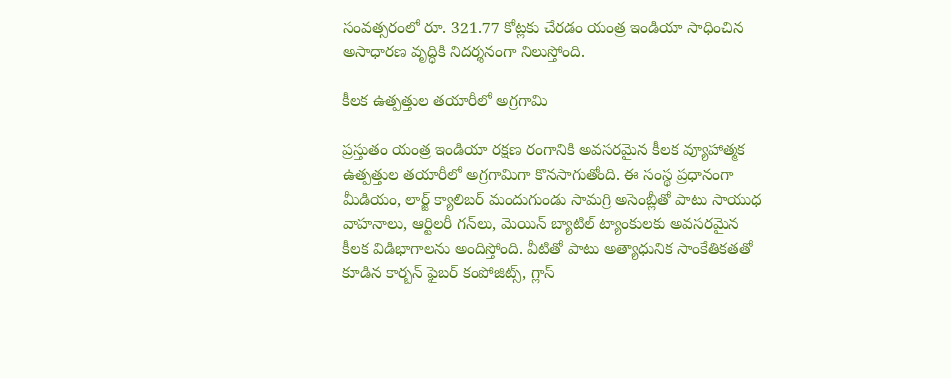సంవత్సరంలో రూ. 321.77 కోట్లకు చేరడం యంత్ర ఇండియా సాధించిన అసాధారణ వృద్ధికి నిదర్శనంగా నిలుస్తోంది.

కీలక ఉత్పత్తుల తయారీలో అగ్రగామి

ప్రస్తుతం యంత్ర ఇండియా రక్షణ రంగానికి అవసరమైన కీలక వ్యూహాత్మక ఉత్పత్తుల తయారీలో అగ్రగామిగా కొనసాగుతోంది. ఈ సంస్థ ప్రధానంగా మీడియం, లార్జ్ క్యాలిబర్ మందుగుండు సామగ్రి అసెంబ్లీతో పాటు సాయుధ వాహనాలు, ఆర్టిలరీ గన్‌లు, మెయిన్ బ్యాటిల్ ట్యాంకులకు అవసరమైన కీలక విడిభాగాలను అందిస్తోంది. వీటితో పాటు అత్యాధునిక సాంకేతికతతో కూడిన కార్బన్ ఫైబర్ కంపోజిట్స్, గ్లాస్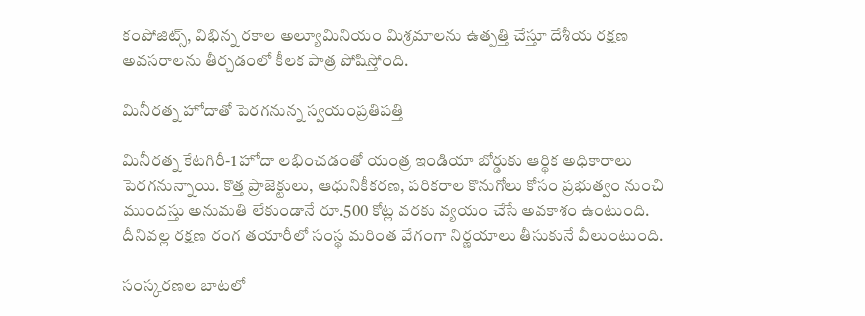కంపోజిట్స్, విభిన్న రకాల అల్యూమినియం మిశ్రమాలను ఉత్పత్తి చేస్తూ దేశీయ రక్షణ అవసరాలను తీర్చడంలో కీలక పాత్ర పోషిస్తోంది.

మినీరత్న హోదాతో పెరగనున్న స్వయంప్రతిపత్తి

మినీరత్న కేటగిరీ-1 హోదా లభించడంతో యంత్ర ఇండియా బోర్డుకు ఆర్థిక అధికారాలు పెరగనున్నాయి. కొత్త ప్రాజెక్టులు, ఆధునికీకరణ, పరికరాల కొనుగోలు కోసం ప్రభుత్వం నుంచి ముందస్తు అనుమతి లేకుండానే రూ.500 కోట్ల వరకు వ్యయం చేసే అవకాశం ఉంటుంది. దీనివల్ల రక్షణ రంగ తయారీలో సంస్థ మరింత వేగంగా నిర్ణయాలు తీసుకునే వీలుంటుంది.

సంస్కరణల బాటలో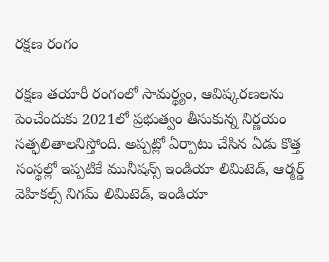రక్షణ రంగం

రక్షణ తయారీ రంగంలో సామర్థ్యం, ఆవిష్కరణలను పెంచేందుకు 2021లో ప్రభుత్వం తీసుకున్న నిర్ణయం సత్ఫలితాలనిస్తోంది. అప్పట్లో ఏర్పాటు చేసిన ఏడు కొత్త సంస్థల్లో ఇప్పటికే మునీషన్స్ ఇండియా లిమిటెడ్, ఆర్మర్డ్ వెహికల్స్ నిగమ్ లిమిటెడ్, ఇండియా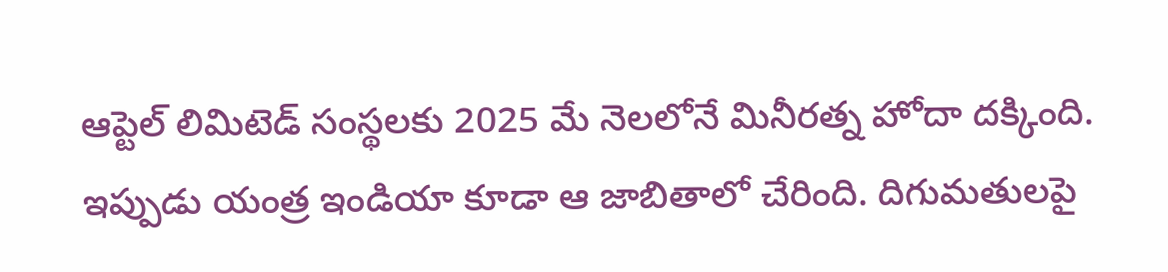ఆప్టెల్ లిమిటెడ్ సంస్థలకు 2025 మే నెలలోనే మినీరత్న హోదా దక్కింది. ఇప్పుడు యంత్ర ఇండియా కూడా ఆ జాబితాలో చేరింది. దిగుమతులపై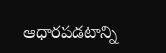ఆధారపడటాన్ని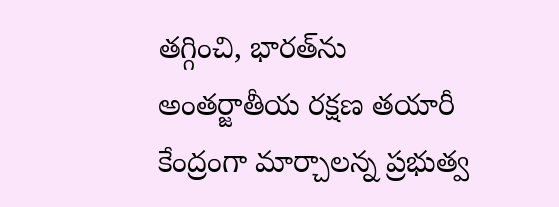తగ్గించి, భారత్‌ను అంతర్జాతీయ రక్షణ తయారీ కేంద్రంగా మార్చాలన్న ప్రభుత్వ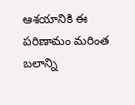ఆశయానికి ఈ పరిణామం మరింత బలాన్ని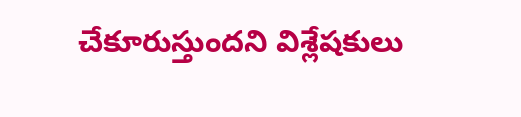చేకూరుస్తుందని విశ్లేషకులు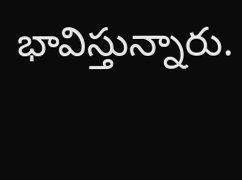భావిస్తున్నారు.